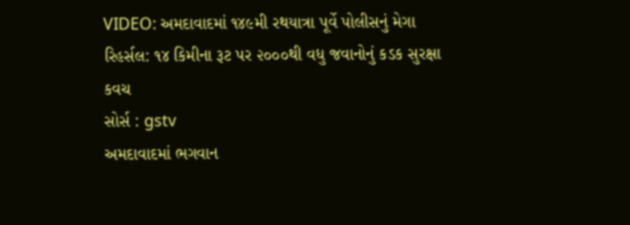VIDEO: અમદાવાદમાં ૧૪૯મી રથયાત્રા પૂર્વે પોલીસનું મેગા રિહર્સલ: ૧૪ કિમીના રૂટ પર ૨૦૦૦થી વધુ જવાનોનું કડક સુરક્ષા કવચ
સોર્સ : gstv
અમદાવાદમાં ભગવાન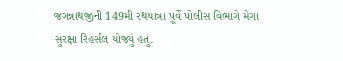જગન્નાથજીની 149મી રથયાત્રા પૂર્વે પોલીસ વિભાગે મેગા સુરક્ષા રિહર્સલ યોજ્યું હતું.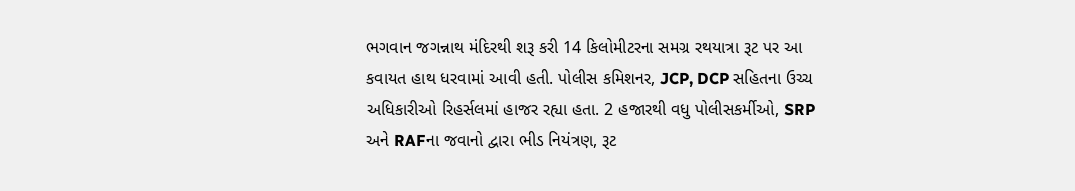ભગવાન જગન્નાથ મંદિરથી શરૂ કરી 14 કિલોમીટરના સમગ્ર રથયાત્રા રૂટ પર આ કવાયત હાથ ધરવામાં આવી હતી. પોલીસ કમિશનર, JCP, DCP સહિતના ઉચ્ચ અધિકારીઓ રિહર્સલમાં હાજર રહ્યા હતા. 2 હજારથી વધુ પોલીસકર્મીઓ, SRP અને RAFના જવાનો દ્વારા ભીડ નિયંત્રણ, રૂટ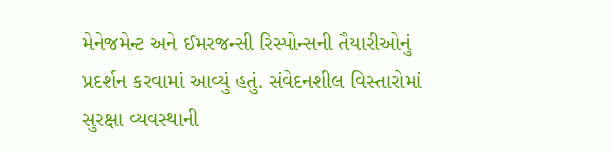મેનેજમેન્ટ અને ઈમરજન્સી રિસ્પોન્સની તૈયારીઓનું પ્રદર્શન કરવામાં આવ્યું હતું. સંવેદનશીલ વિસ્તારોમાં સુરક્ષા વ્યવસ્થાની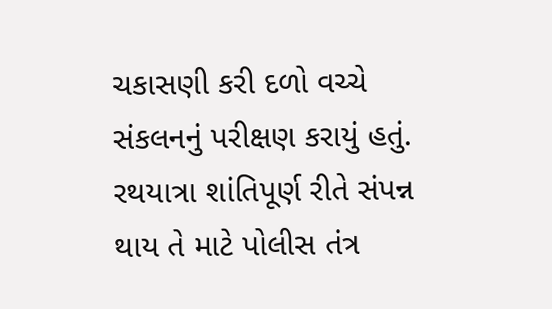ચકાસણી કરી દળો વચ્ચે સંકલનનું પરીક્ષણ કરાયું હતું. રથયાત્રા શાંતિપૂર્ણ રીતે સંપન્ન થાય તે માટે પોલીસ તંત્ર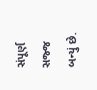સંપૂર્ણ સજ્જ બન્યું છે.